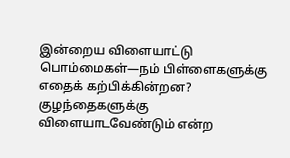இன்றைய விளையாட்டு பொம்மைகள்—நம் பிள்ளைகளுக்கு எதைக் கற்பிக்கின்றன?
குழந்தைகளுக்கு விளையாடவேண்டும் என்ற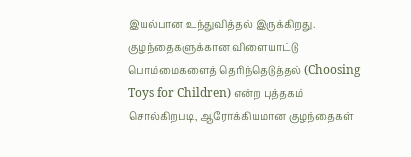இயல்பான உந்துவித்தல் இருக்கிறது. குழந்தைகளுக்கான விளையாட்டு பொம்மைகளைத் தெரிந்தெடுத்தல் (Choosing Toys for Children) என்ற புத்தகம் சொல்கிறபடி, ஆரோக்கியமான குழந்தைகள்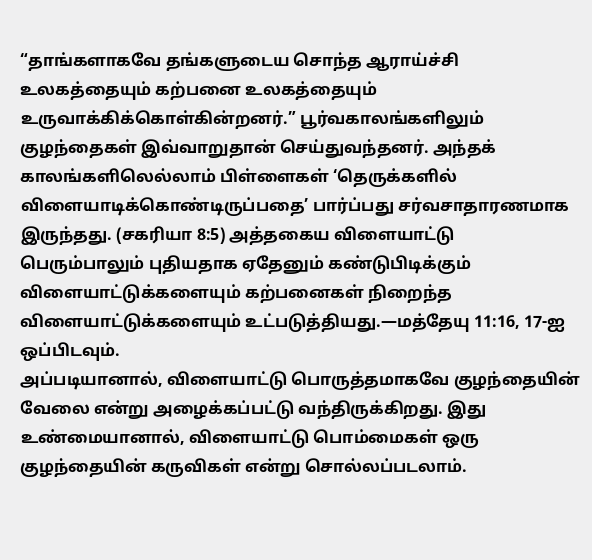“தாங்களாகவே தங்களுடைய சொந்த ஆராய்ச்சி உலகத்தையும் கற்பனை உலகத்தையும் உருவாக்கிக்கொள்கின்றனர்.” பூர்வகாலங்களிலும் குழந்தைகள் இவ்வாறுதான் செய்துவந்தனர். அந்தக் காலங்களிலெல்லாம் பிள்ளைகள் ‘தெருக்களில் விளையாடிக்கொண்டிருப்பதை’ பார்ப்பது சர்வசாதாரணமாக இருந்தது. (சகரியா 8:5) அத்தகைய விளையாட்டு பெரும்பாலும் புதியதாக ஏதேனும் கண்டுபிடிக்கும் விளையாட்டுக்களையும் கற்பனைகள் நிறைந்த விளையாட்டுக்களையும் உட்படுத்தியது.—மத்தேயு 11:16, 17-ஐ ஒப்பிடவும்.
அப்படியானால், விளையாட்டு பொருத்தமாகவே குழந்தையின் வேலை என்று அழைக்கப்பட்டு வந்திருக்கிறது. இது உண்மையானால், விளையாட்டு பொம்மைகள் ஒரு குழந்தையின் கருவிகள் என்று சொல்லப்படலாம்.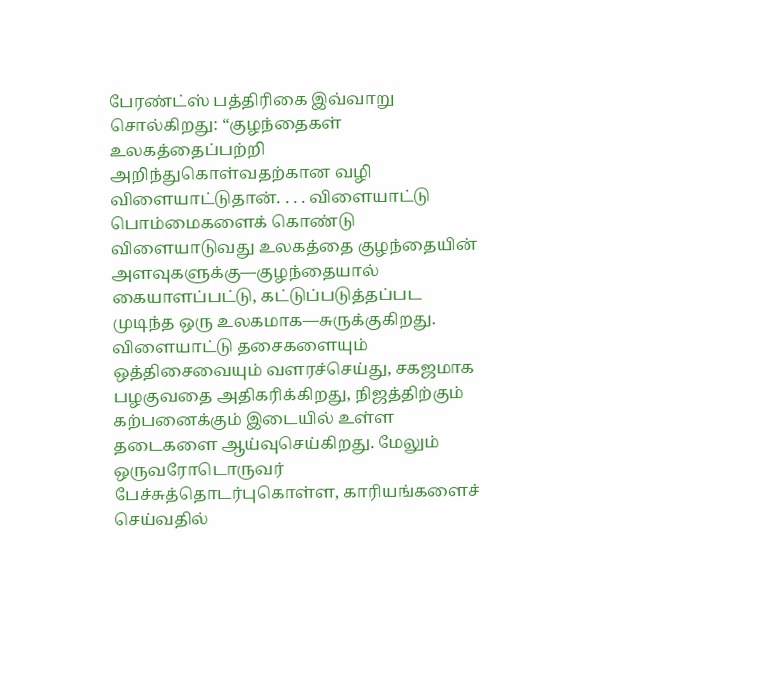பேரண்ட்ஸ் பத்திரிகை இவ்வாறு சொல்கிறது: “குழந்தைகள் உலகத்தைப்பற்றி அறிந்துகொள்வதற்கான வழி விளையாட்டுதான். . . . விளையாட்டு பொம்மைகளைக் கொண்டு விளையாடுவது உலகத்தை குழந்தையின் அளவுகளுக்கு—குழந்தையால் கையாளப்பட்டு, கட்டுப்படுத்தப்பட முடிந்த ஒரு உலகமாக—சுருக்குகிறது. விளையாட்டு தசைகளையும் ஒத்திசைவையும் வளரச்செய்து, சகஜமாக பழகுவதை அதிகரிக்கிறது, நிஜத்திற்கும் கற்பனைக்கும் இடையில் உள்ள தடைகளை ஆய்வுசெய்கிறது. மேலும் ஒருவரோடொருவர் பேச்சுத்தொடர்புகொள்ள, காரியங்களைச் செய்வதில்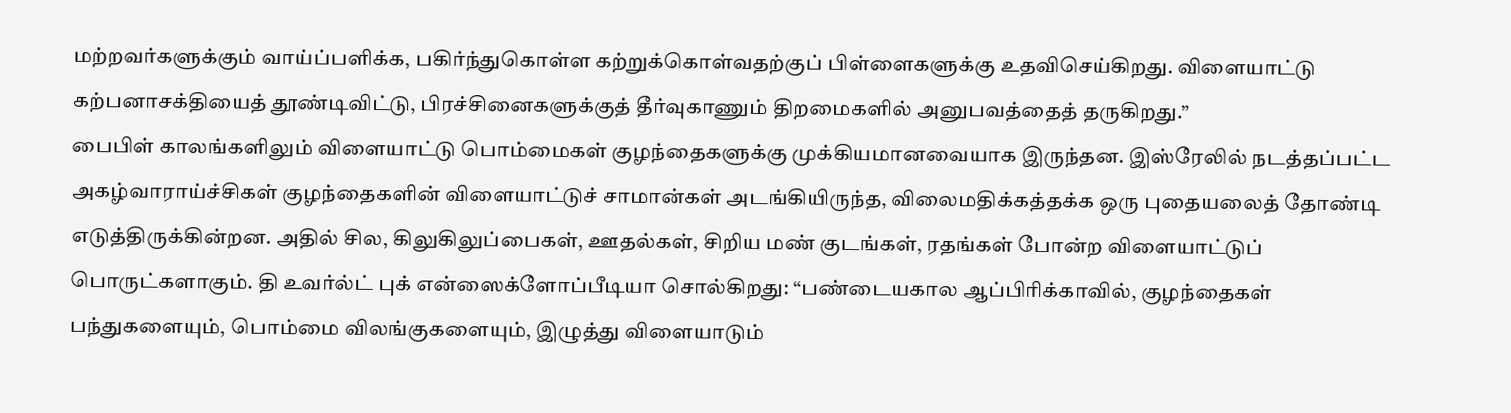மற்றவர்களுக்கும் வாய்ப்பளிக்க, பகிர்ந்துகொள்ள கற்றுக்கொள்வதற்குப் பிள்ளைகளுக்கு உதவிசெய்கிறது. விளையாட்டு கற்பனாசக்தியைத் தூண்டிவிட்டு, பிரச்சினைகளுக்குத் தீர்வுகாணும் திறமைகளில் அனுபவத்தைத் தருகிறது.”
பைபிள் காலங்களிலும் விளையாட்டு பொம்மைகள் குழந்தைகளுக்கு முக்கியமானவையாக இருந்தன. இஸ்ரேலில் நடத்தப்பட்ட அகழ்வாராய்ச்சிகள் குழந்தைகளின் விளையாட்டுச் சாமான்கள் அடங்கியிருந்த, விலைமதிக்கத்தக்க ஒரு புதையலைத் தோண்டி எடுத்திருக்கின்றன. அதில் சில, கிலுகிலுப்பைகள், ஊதல்கள், சிறிய மண் குடங்கள், ரதங்கள் போன்ற விளையாட்டுப் பொருட்களாகும். தி உவர்ல்ட் புக் என்ஸைக்ளோப்பீடியா சொல்கிறது: “பண்டையகால ஆப்பிரிக்காவில், குழந்தைகள் பந்துகளையும், பொம்மை விலங்குகளையும், இழுத்து விளையாடும்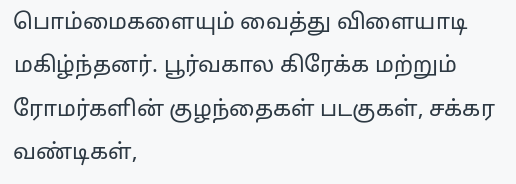பொம்மைகளையும் வைத்து விளையாடி மகிழ்ந்தனர். பூர்வகால கிரேக்க மற்றும் ரோமர்களின் குழந்தைகள் படகுகள், சக்கர வண்டிகள்,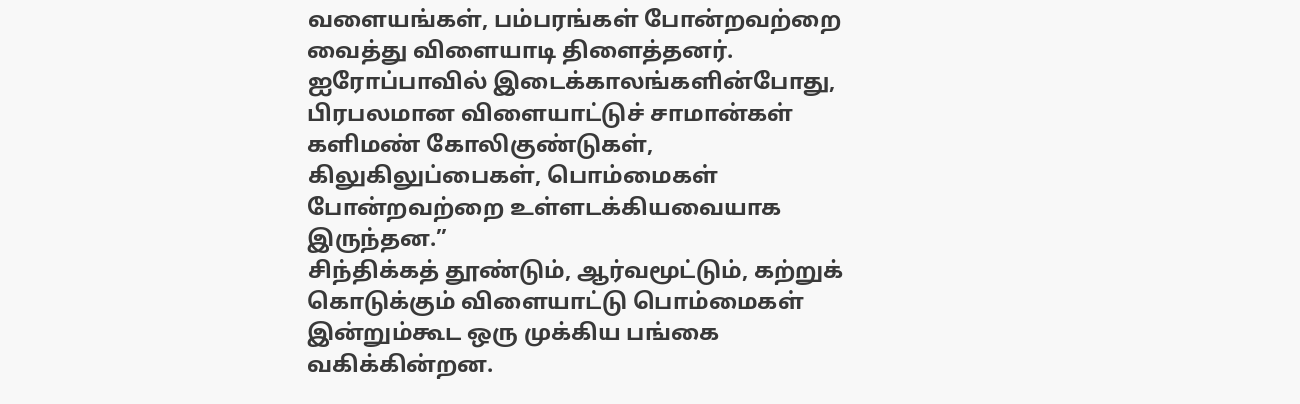வளையங்கள், பம்பரங்கள் போன்றவற்றை வைத்து விளையாடி திளைத்தனர். ஐரோப்பாவில் இடைக்காலங்களின்போது, பிரபலமான விளையாட்டுச் சாமான்கள் களிமண் கோலிகுண்டுகள், கிலுகிலுப்பைகள், பொம்மைகள் போன்றவற்றை உள்ளடக்கியவையாக இருந்தன.”
சிந்திக்கத் தூண்டும், ஆர்வமூட்டும், கற்றுக் கொடுக்கும் விளையாட்டு பொம்மைகள் இன்றும்கூட ஒரு முக்கிய பங்கை வகிக்கின்றன.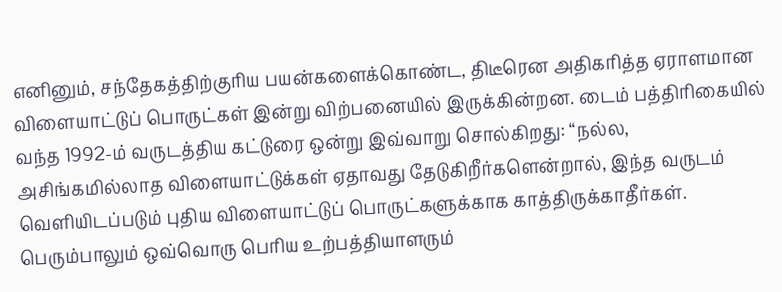எனினும், சந்தேகத்திற்குரிய பயன்களைக்கொண்ட, திடீரென அதிகரித்த ஏராளமான விளையாட்டுப் பொருட்கள் இன்று விற்பனையில் இருக்கின்றன. டைம் பத்திரிகையில் வந்த 1992-ம் வருடத்திய கட்டுரை ஒன்று இவ்வாறு சொல்கிறது: “நல்ல, அசிங்கமில்லாத விளையாட்டுக்கள் ஏதாவது தேடுகிறீர்களென்றால், இந்த வருடம் வெளியிடப்படும் புதிய விளையாட்டுப் பொருட்களுக்காக காத்திருக்காதீர்கள். பெரும்பாலும் ஒவ்வொரு பெரிய உற்பத்தியாளரும்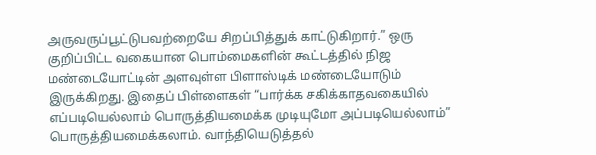அருவருப்பூட்டுபவற்றையே சிறப்பித்துக் காட்டுகிறார்.” ஒரு குறிப்பிட்ட வகையான பொம்மைகளின் கூட்டத்தில் நிஜ மண்டையோட்டின் அளவுள்ள பிளாஸ்டிக் மண்டையோடும் இருக்கிறது. இதைப் பிள்ளைகள் “பார்க்க சகிக்காதவகையில் எப்படியெல்லாம் பொருத்தியமைக்க முடியுமோ அப்படியெல்லாம்” பொருத்தியமைக்கலாம். வாந்தியெடுத்தல்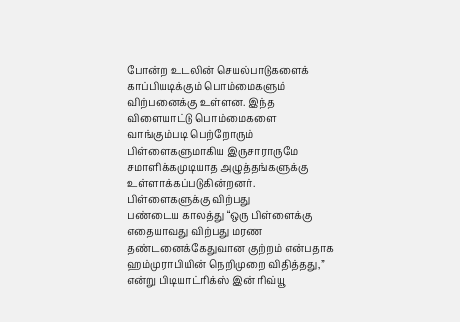போன்ற உடலின் செயல்பாடுகளைக் காப்பியடிக்கும் பொம்மைகளும் விற்பனைக்கு உள்ளன. இந்த விளையாட்டு பொம்மைகளை வாங்கும்படி பெற்றோரும் பிள்ளைகளுமாகிய இருசாராருமே சமாளிக்கமுடியாத அழுத்தங்களுக்கு உள்ளாக்கப்படுகின்றனர்.
பிள்ளைகளுக்கு விற்பது
பண்டைய காலத்து “ஒரு பிள்ளைக்கு எதையாவது விற்பது மரண தண்டனைக்கேதுவான குற்றம் என்பதாக ஹம்முராபியின் நெறிமுறை விதித்தது,” என்று பிடியாட்ரிக்ஸ் இன் ரிவ்யூ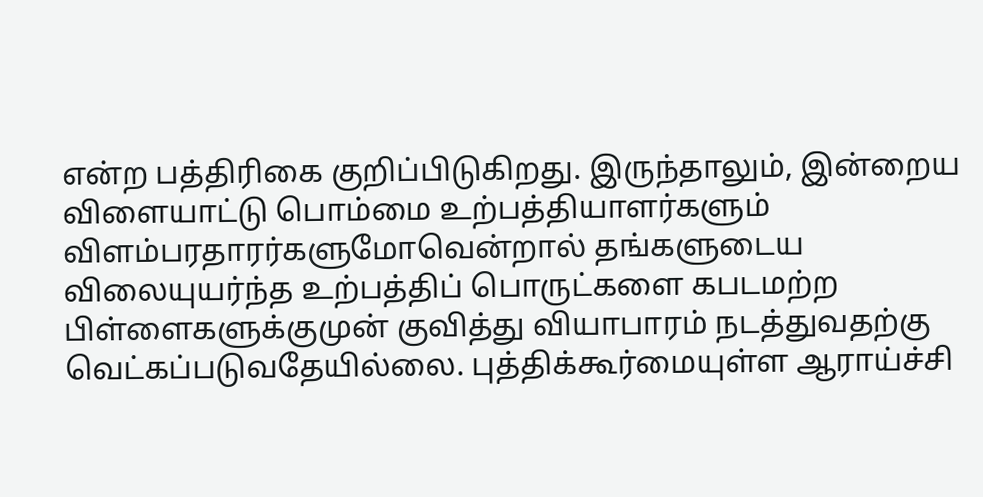என்ற பத்திரிகை குறிப்பிடுகிறது. இருந்தாலும், இன்றைய விளையாட்டு பொம்மை உற்பத்தியாளர்களும் விளம்பரதாரர்களுமோவென்றால் தங்களுடைய விலையுயர்ந்த உற்பத்திப் பொருட்களை கபடமற்ற பிள்ளைகளுக்குமுன் குவித்து வியாபாரம் நடத்துவதற்கு வெட்கப்படுவதேயில்லை. புத்திக்கூர்மையுள்ள ஆராய்ச்சி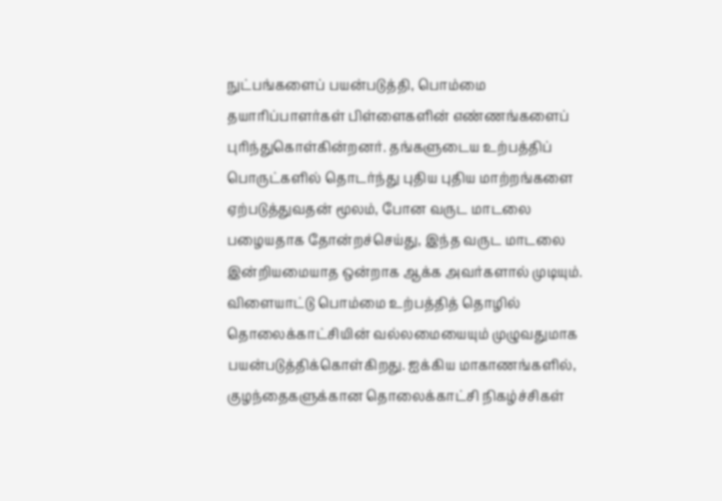நுட்பங்களைப் பயன்படுத்தி, பொம்மை தயாரிப்பாளர்கள் பிள்ளைகளின் எண்ணங்களைப் புரிந்துகொள்கின்றனர். தங்களுடைய உற்பத்திப் பொருட்களில் தொடர்ந்து புதிய புதிய மாற்றங்களை ஏற்படுத்துவதன் மூலம், போன வருட மாடலை பழையதாக தோன்றச்செய்து, இந்த வருட மாடலை இன்றியமையாத ஒன்றாக ஆக்க அவர்களால் முடியும்.
விளையாட்டு பொம்மை உற்பத்தித் தொழில் தொலைக்காட்சியின் வல்லமையையும் முழுவதுமாக பயன்படுத்திக்கொள்கிறது. ஐக்கிய மாகாணங்களில், குழந்தைகளுக்கான தொலைக்காட்சி நிகழ்ச்சிகள்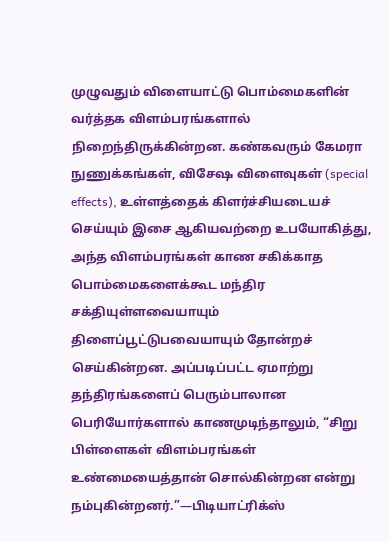முழுவதும் விளையாட்டு பொம்மைகளின் வர்த்தக விளம்பரங்களால் நிறைந்திருக்கின்றன. கண்கவரும் கேமரா நுணுக்கங்கள், விசேஷ விளைவுகள் (special effects), உள்ளத்தைக் கிளர்ச்சியடையச் செய்யும் இசை ஆகியவற்றை உபயோகித்து, அந்த விளம்பரங்கள் காண சகிக்காத பொம்மைகளைக்கூட மந்திர சக்தியுள்ளவையாயும் திளைப்பூட்டுபவையாயும் தோன்றச் செய்கின்றன. அப்படிப்பட்ட ஏமாற்று தந்திரங்களைப் பெரும்பாலான பெரியோர்களால் காணமுடிந்தாலும், “சிறு பிள்ளைகள் விளம்பரங்கள் உண்மையைத்தான் சொல்கின்றன என்று நம்புகின்றனர்.”—பிடியாட்ரிக்ஸ்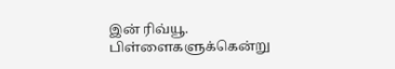இன் ரிவ்யூ.
பிள்ளைகளுக்கென்று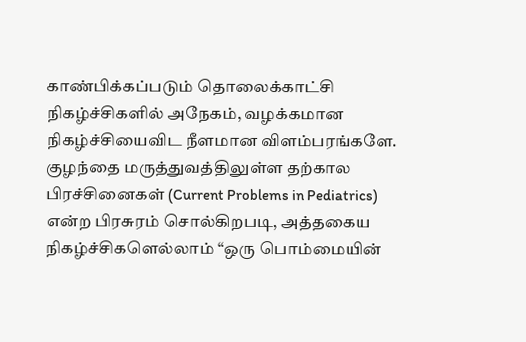காண்பிக்கப்படும் தொலைக்காட்சி நிகழ்ச்சிகளில் அநேகம், வழக்கமான நிகழ்ச்சியைவிட நீளமான விளம்பரங்களே. குழந்தை மருத்துவத்திலுள்ள தற்கால பிரச்சினைகள் (Current Problems in Pediatrics) என்ற பிரசுரம் சொல்கிறபடி, அத்தகைய நிகழ்ச்சிகளெல்லாம் “ஒரு பொம்மையின்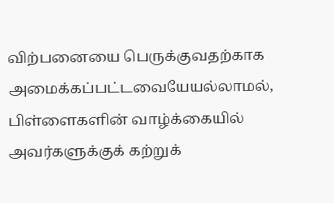விற்பனையை பெருக்குவதற்காக அமைக்கப்பட்டவையேயல்லாமல், பிள்ளைகளின் வாழ்க்கையில் அவர்களுக்குக் கற்றுக்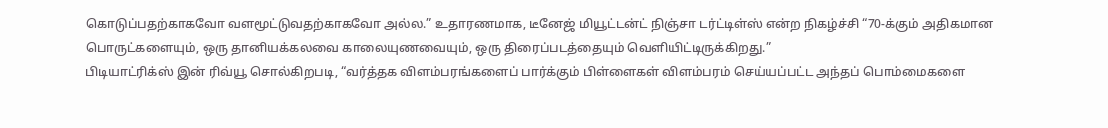கொடுப்பதற்காகவோ வளமூட்டுவதற்காகவோ அல்ல.” உதாரணமாக, டீனேஜ் மியூட்டன்ட் நிஞ்சா டர்ட்டிள்ஸ் என்ற நிகழ்ச்சி “70-க்கும் அதிகமான பொருட்களையும், ஒரு தானியக்கலவை காலையுணவையும், ஒரு திரைப்படத்தையும் வெளியிட்டிருக்கிறது.”
பிடியாட்ரிக்ஸ் இன் ரிவ்யூ சொல்கிறபடி, “வர்த்தக விளம்பரங்களைப் பார்க்கும் பிள்ளைகள் விளம்பரம் செய்யப்பட்ட அந்தப் பொம்மைகளை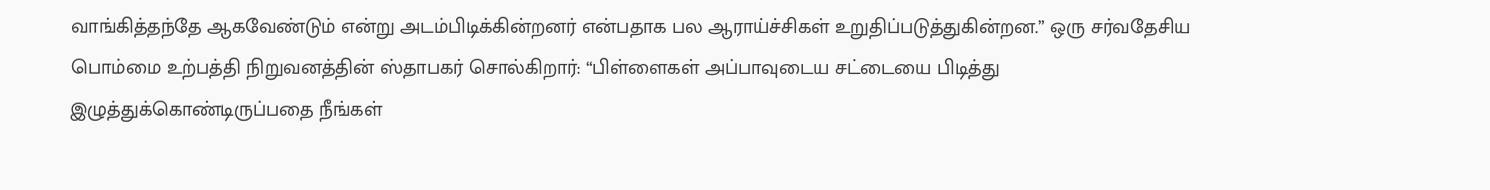வாங்கித்தந்தே ஆகவேண்டும் என்று அடம்பிடிக்கின்றனர் என்பதாக பல ஆராய்ச்சிகள் உறுதிப்படுத்துகின்றன.” ஒரு சர்வதேசிய பொம்மை உற்பத்தி நிறுவனத்தின் ஸ்தாபகர் சொல்கிறார்: “பிள்ளைகள் அப்பாவுடைய சட்டையை பிடித்து இழுத்துக்கொண்டிருப்பதை நீங்கள்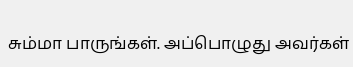சும்மா பாருங்கள். அப்பொழுது அவர்கள்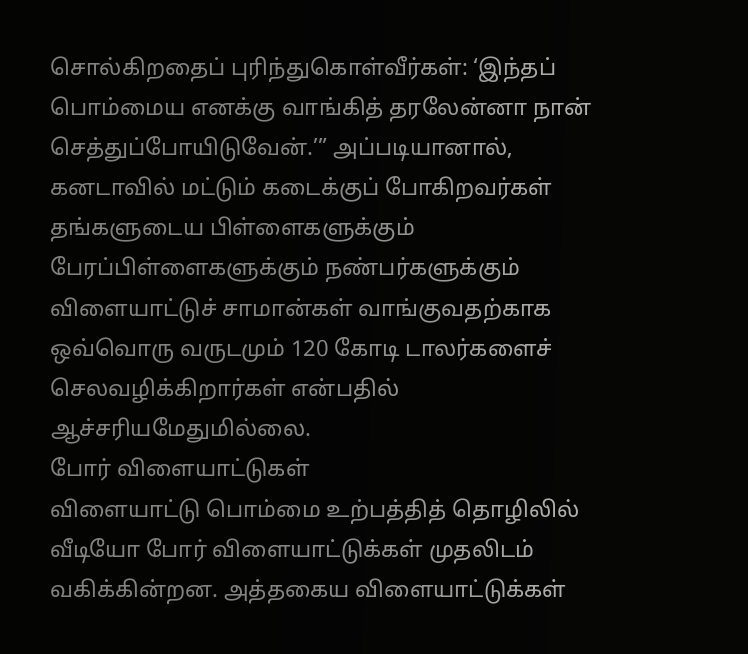சொல்கிறதைப் புரிந்துகொள்வீர்கள்: ‘இந்தப் பொம்மைய எனக்கு வாங்கித் தரலேன்னா நான் செத்துப்போயிடுவேன்.’” அப்படியானால், கனடாவில் மட்டும் கடைக்குப் போகிறவர்கள் தங்களுடைய பிள்ளைகளுக்கும் பேரப்பிள்ளைகளுக்கும் நண்பர்களுக்கும் விளையாட்டுச் சாமான்கள் வாங்குவதற்காக ஒவ்வொரு வருடமும் 120 கோடி டாலர்களைச் செலவழிக்கிறார்கள் என்பதில் ஆச்சரியமேதுமில்லை.
போர் விளையாட்டுகள்
விளையாட்டு பொம்மை உற்பத்தித் தொழிலில் வீடியோ போர் விளையாட்டுக்கள் முதலிடம் வகிக்கின்றன. அத்தகைய விளையாட்டுக்கள்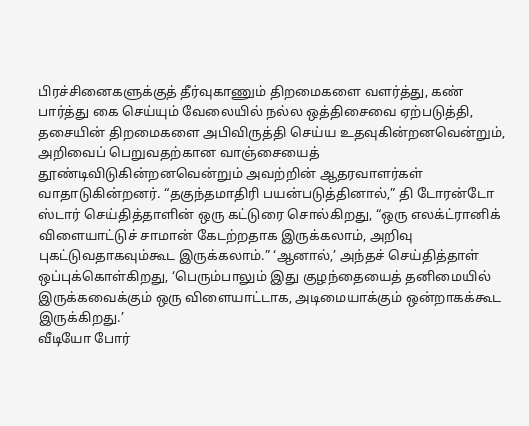பிரச்சினைகளுக்குத் தீர்வுகாணும் திறமைகளை வளர்த்து, கண் பார்த்து கை செய்யும் வேலையில் நல்ல ஒத்திசைவை ஏற்படுத்தி, தசையின் திறமைகளை அபிவிருத்தி செய்ய உதவுகின்றனவென்றும், அறிவைப் பெறுவதற்கான வாஞ்சையைத் தூண்டிவிடுகின்றனவென்றும் அவற்றின் ஆதரவாளர்கள் வாதாடுகின்றனர். “தகுந்தமாதிரி பயன்படுத்தினால்,” தி டோரன்டோ ஸ்டார் செய்தித்தாளின் ஒரு கட்டுரை சொல்கிறது, “ஒரு எலக்ட்ரானிக் விளையாட்டுச் சாமான் கேடற்றதாக இருக்கலாம், அறிவு புகட்டுவதாகவும்கூட இருக்கலாம்.” ‘ஆனால்,’ அந்தச் செய்தித்தாள் ஒப்புக்கொள்கிறது, ‘பெரும்பாலும் இது குழந்தையைத் தனிமையில் இருக்கவைக்கும் ஒரு விளையாட்டாக, அடிமையாக்கும் ஒன்றாகக்கூட இருக்கிறது.’
வீடியோ போர்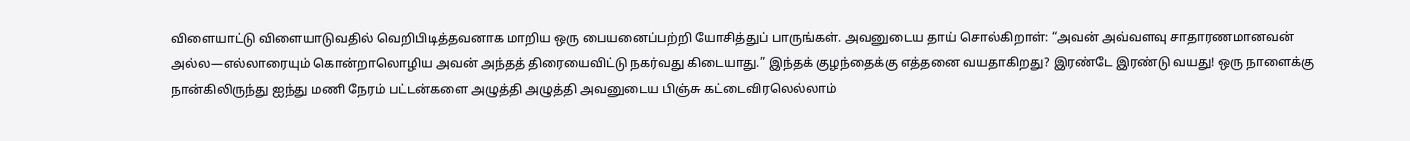விளையாட்டு விளையாடுவதில் வெறிபிடித்தவனாக மாறிய ஒரு பையனைப்பற்றி யோசித்துப் பாருங்கள். அவனுடைய தாய் சொல்கிறாள்: “அவன் அவ்வளவு சாதாரணமானவன் அல்ல—எல்லாரையும் கொன்றாலொழிய அவன் அந்தத் திரையைவிட்டு நகர்வது கிடையாது.” இந்தக் குழந்தைக்கு எத்தனை வயதாகிறது? இரண்டே இரண்டு வயது! ஒரு நாளைக்கு நான்கிலிருந்து ஐந்து மணி நேரம் பட்டன்களை அழுத்தி அழுத்தி அவனுடைய பிஞ்சு கட்டைவிரலெல்லாம்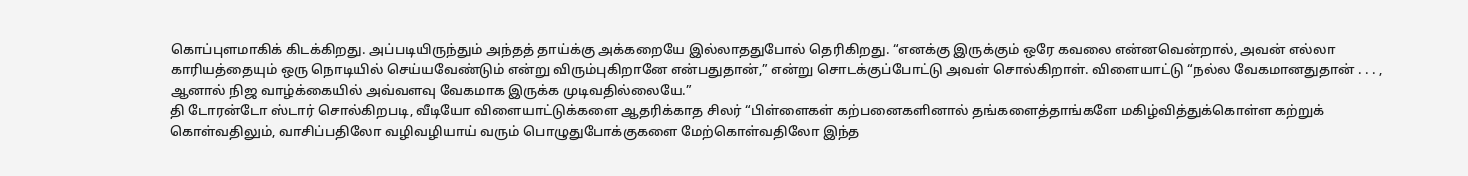கொப்புளமாகிக் கிடக்கிறது. அப்படியிருந்தும் அந்தத் தாய்க்கு அக்கறையே இல்லாததுபோல் தெரிகிறது. “எனக்கு இருக்கும் ஒரே கவலை என்னவென்றால், அவன் எல்லா காரியத்தையும் ஒரு நொடியில் செய்யவேண்டும் என்று விரும்புகிறானே என்பதுதான்,” என்று சொடக்குப்போட்டு அவள் சொல்கிறாள். விளையாட்டு “நல்ல வேகமானதுதான் . . . , ஆனால் நிஜ வாழ்க்கையில் அவ்வளவு வேகமாக இருக்க முடிவதில்லையே.”
தி டோரன்டோ ஸ்டார் சொல்கிறபடி, வீடியோ விளையாட்டுக்களை ஆதரிக்காத சிலர் “பிள்ளைகள் கற்பனைகளினால் தங்களைத்தாங்களே மகிழ்வித்துக்கொள்ள கற்றுக் கொள்வதிலும், வாசிப்பதிலோ வழிவழியாய் வரும் பொழுதுபோக்குகளை மேற்கொள்வதிலோ இந்த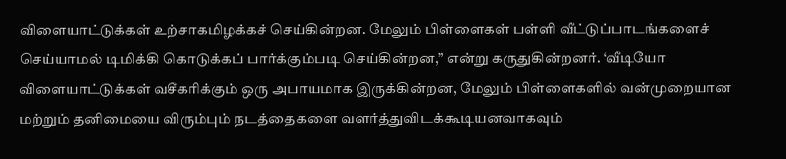விளையாட்டுக்கள் உற்சாகமிழக்கச் செய்கின்றன. மேலும் பிள்ளைகள் பள்ளி வீட்டுப்பாடங்களைச் செய்யாமல் டிமிக்கி கொடுக்கப் பார்க்கும்படி செய்கின்றன,” என்று கருதுகின்றனர். ‘வீடியோ விளையாட்டுக்கள் வசீகரிக்கும் ஒரு அபாயமாக இருக்கின்றன, மேலும் பிள்ளைகளில் வன்முறையான மற்றும் தனிமையை விரும்பும் நடத்தைகளை வளர்த்துவிடக்கூடியனவாகவும்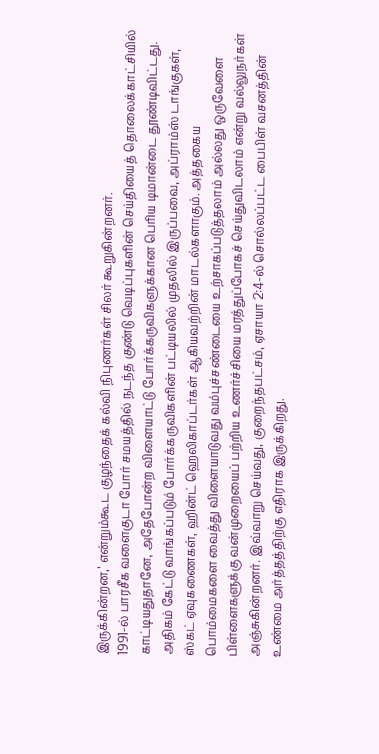இருக்கின்றன,’ என்றும்கூட குழந்தைக் கல்வி நிபுணர்கள் சிலர் கூறுகின்றனர்.
1991-ல் பாரசீக வளைகுடா போர் சமயத்தில் நடந்த குண்டு வெடிப்புகளின் செய்தியைத் தொலைக்காட்சியில் காட்டியதுதானே, அதேபோன்ற விளையாட்டு போர்க்கருவிகளுக்கான பெரிய டிமான்டை தூண்டிவிட்டது. அதிகம் கேட்டு வாங்கப்படும் போர்க்கருவிகளின் பட்டியலில் முதலில் இருப்பவை, அப்ராம்ஸ் டாங்குகள், ஸ்கட் ஏவுகணைகள், ஹின்ட் ஹெலிகாப்டர்கள் ஆகியவற்றின் மாடல்களாகும். அத்தகைய பொம்மைகளை வைத்து விளையாடுவது வம்புச்சண்டையை உற்சாகப்படுத்தலாம் அல்லது ஒருவேளை பிள்ளைகளுக்கு வன்முறையைப் பற்றிய உணர்ச்சியை மரத்துப்போகச் செய்துவிடலாம் என்று வல்லுநர்கள் அஞ்சுகின்றனர். இவ்வாறு செய்வது, குறைந்தபட்சம், ஏசாயா 2:4-ல் சொல்லப்பட்ட பைபிள் வசனத்தின் உண்மை அர்த்தத்திற்கு எதிராக இருக்கிறது.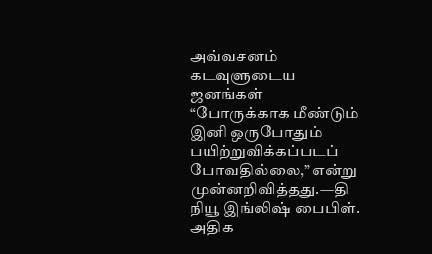அவ்வசனம் கடவுளுடைய ஜனங்கள் “போருக்காக மீண்டும் இனி ஒருபோதும் பயிற்றுவிக்கப்படப் போவதில்லை,” என்று முன்னறிவித்தது.—தி நியூ இங்லிஷ் பைபிள்.
அதிக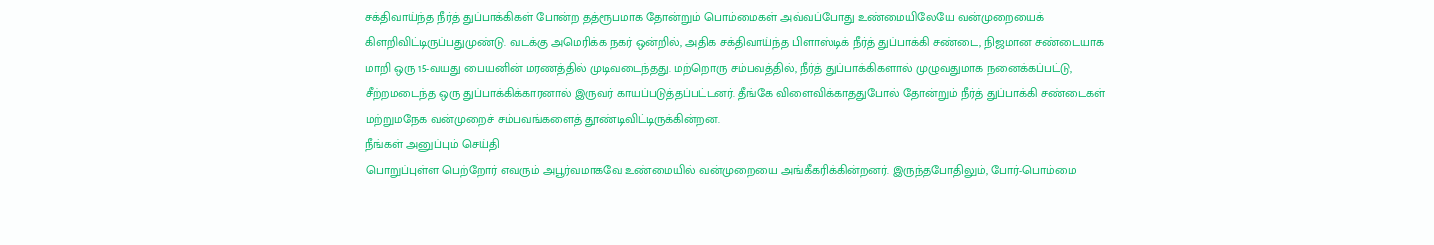சக்திவாய்ந்த நீர்த் துப்பாக்கிகள் போன்ற தத்ரூபமாக தோன்றும் பொம்மைகள் அவ்வப்போது உண்மையிலேயே வன்முறையைக் கிளறிவிட்டிருப்பதுமுண்டு. வடக்கு அமெரிக்க நகர் ஒன்றில், அதிக சக்திவாய்ந்த பிளாஸ்டிக் நீர்த் துப்பாக்கி சண்டை, நிஜமான சண்டையாக மாறி ஒரு 15-வயது பையனின் மரணத்தில் முடிவடைந்தது. மற்றொரு சம்பவத்தில், நீர்த் துப்பாக்கிகளால் முழுவதுமாக நனைக்கப்பட்டு, சீற்றமடைந்த ஒரு துப்பாக்கிக்காரனால் இருவர் காயப்படுத்தப்பட்டனர். தீங்கே விளைவிக்காததுபோல் தோன்றும் நீர்த் துப்பாக்கி சண்டைகள் மற்றுமநேக வன்முறைச் சம்பவங்களைத் தூண்டிவிட்டிருக்கின்றன.
நீங்கள் அனுப்பும் செய்தி
பொறுப்புள்ள பெற்றோர் எவரும் அபூர்வமாகவே உண்மையில் வன்முறையை அங்கீகரிக்கின்றனர். இருந்தபோதிலும், போர்-பொம்மை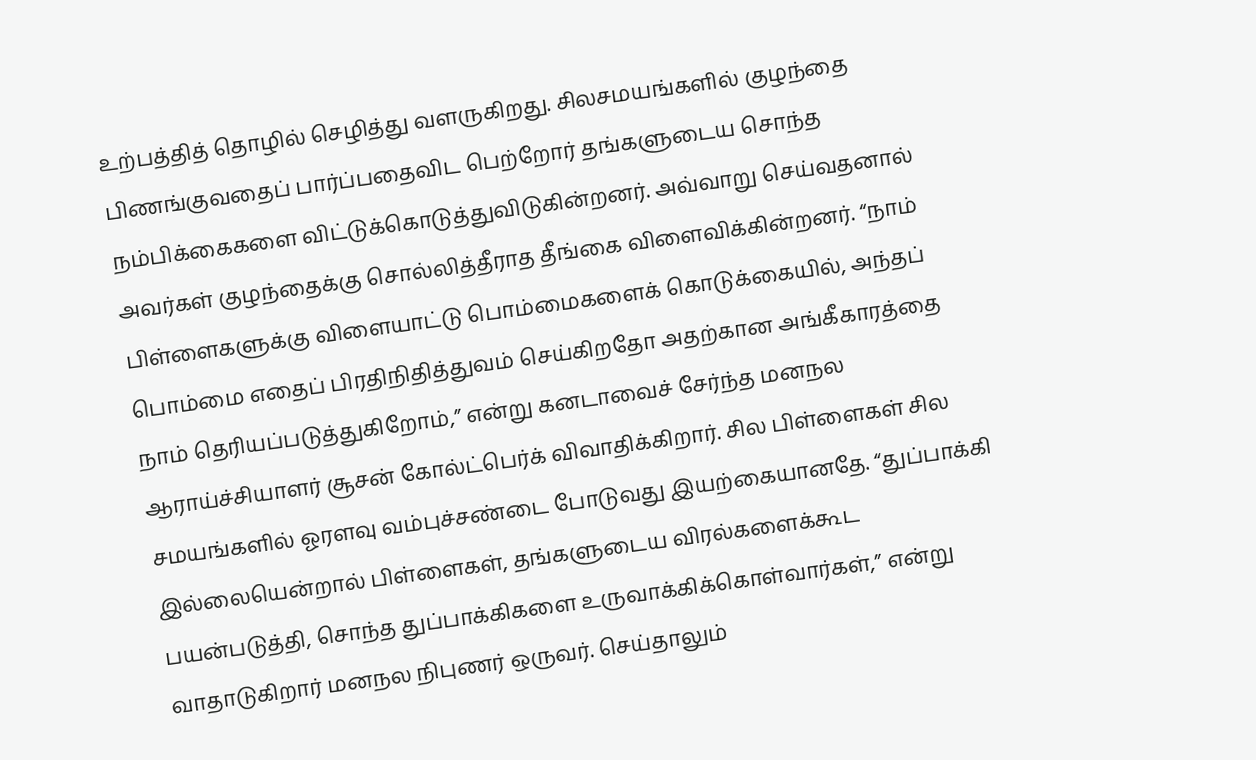உற்பத்தித் தொழில் செழித்து வளருகிறது. சிலசமயங்களில் குழந்தை பிணங்குவதைப் பார்ப்பதைவிட பெற்றோர் தங்களுடைய சொந்த நம்பிக்கைகளை விட்டுக்கொடுத்துவிடுகின்றனர். அவ்வாறு செய்வதனால் அவர்கள் குழந்தைக்கு சொல்லித்தீராத தீங்கை விளைவிக்கின்றனர். “நாம் பிள்ளைகளுக்கு விளையாட்டு பொம்மைகளைக் கொடுக்கையில், அந்தப் பொம்மை எதைப் பிரதிநிதித்துவம் செய்கிறதோ அதற்கான அங்கீகாரத்தை நாம் தெரியப்படுத்துகிறோம்,” என்று கனடாவைச் சேர்ந்த மனநல ஆராய்ச்சியாளர் சூசன் கோல்ட்பெர்க் விவாதிக்கிறார். சில பிள்ளைகள் சில சமயங்களில் ஓரளவு வம்புச்சண்டை போடுவது இயற்கையானதே. “துப்பாக்கி இல்லையென்றால் பிள்ளைகள், தங்களுடைய விரல்களைக்கூட பயன்படுத்தி, சொந்த துப்பாக்கிகளை உருவாக்கிக்கொள்வார்கள்,” என்று வாதாடுகிறார் மனநல நிபுணர் ஒருவர். செய்தாலும்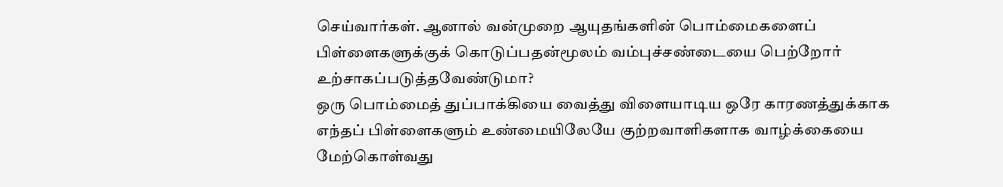செய்வார்கள். ஆனால் வன்முறை ஆயுதங்களின் பொம்மைகளைப் பிள்ளைகளுக்குக் கொடுப்பதன்மூலம் வம்புச்சண்டையை பெற்றோர் உற்சாகப்படுத்தவேண்டுமா?
ஒரு பொம்மைத் துப்பாக்கியை வைத்து விளையாடிய ஒரே காரணத்துக்காக எந்தப் பிள்ளைகளும் உண்மையிலேயே குற்றவாளிகளாக வாழ்க்கையை மேற்கொள்வது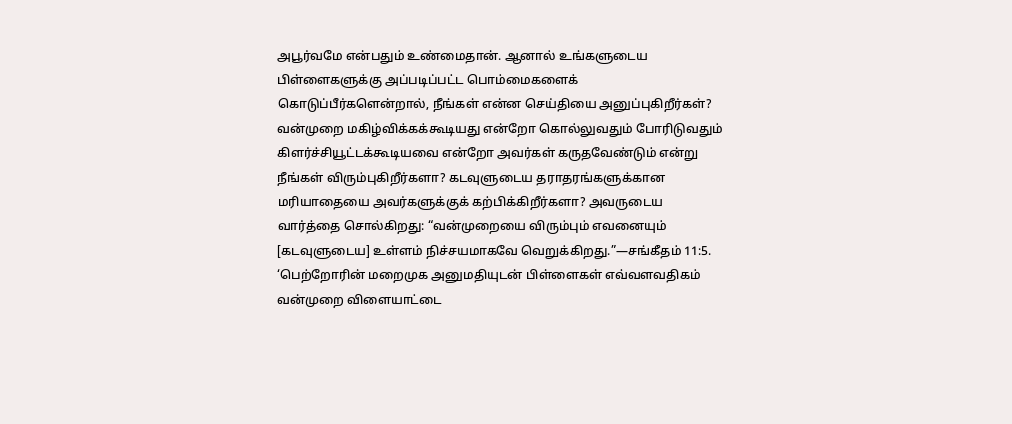அபூர்வமே என்பதும் உண்மைதான். ஆனால் உங்களுடைய பிள்ளைகளுக்கு அப்படிப்பட்ட பொம்மைகளைக் கொடுப்பீர்களென்றால், நீங்கள் என்ன செய்தியை அனுப்புகிறீர்கள்? வன்முறை மகிழ்விக்கக்கூடியது என்றோ கொல்லுவதும் போரிடுவதும் கிளர்ச்சியூட்டக்கூடியவை என்றோ அவர்கள் கருதவேண்டும் என்று நீங்கள் விரும்புகிறீர்களா? கடவுளுடைய தராதரங்களுக்கான மரியாதையை அவர்களுக்குக் கற்பிக்கிறீர்களா? அவருடைய வார்த்தை சொல்கிறது: “வன்முறையை விரும்பும் எவனையும் [கடவுளுடைய] உள்ளம் நிச்சயமாகவே வெறுக்கிறது.”—சங்கீதம் 11:5.
‘பெற்றோரின் மறைமுக அனுமதியுடன் பிள்ளைகள் எவ்வளவதிகம் வன்முறை விளையாட்டை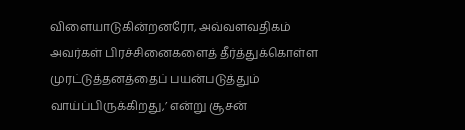விளையாடுகின்றனரோ, அவ்வளவதிகம் அவர்கள் பிரச்சினைகளைத் தீர்த்துக்கொள்ள முரட்டுத்தனத்தைப் பயன்படுத்தும் வாய்ப்பிருக்கிறது,’ என்று சூசன்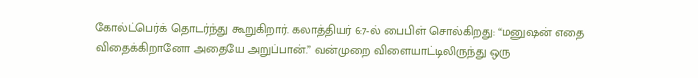கோல்ட்பெர்க் தொடர்ந்து கூறுகிறார். கலாத்தியர் 6:7-ல் பைபிள் சொல்கிறது: “மனுஷன் எதை விதைக்கிறானோ அதையே அறுப்பான்.” வன்முறை விளையாட்டிலிருந்து ஒரு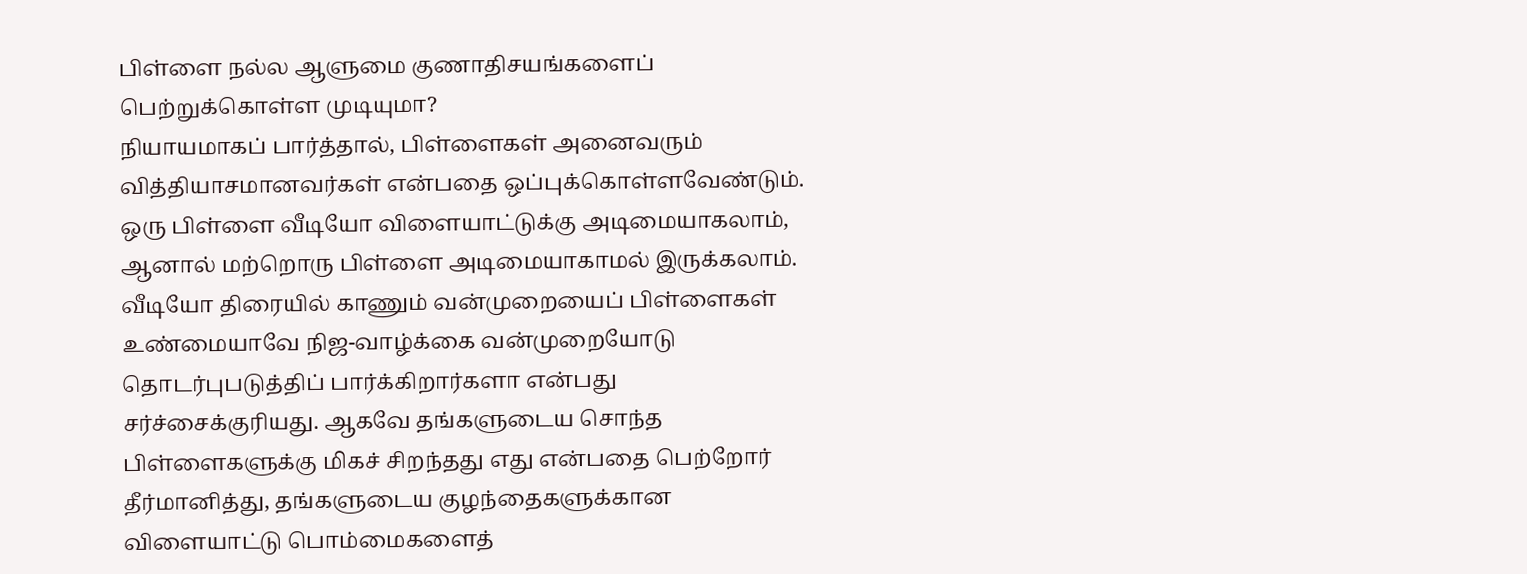பிள்ளை நல்ல ஆளுமை குணாதிசயங்களைப் பெற்றுக்கொள்ள முடியுமா?
நியாயமாகப் பார்த்தால், பிள்ளைகள் அனைவரும் வித்தியாசமானவர்கள் என்பதை ஒப்புக்கொள்ளவேண்டும். ஒரு பிள்ளை வீடியோ விளையாட்டுக்கு அடிமையாகலாம், ஆனால் மற்றொரு பிள்ளை அடிமையாகாமல் இருக்கலாம். வீடியோ திரையில் காணும் வன்முறையைப் பிள்ளைகள் உண்மையாவே நிஜ-வாழ்க்கை வன்முறையோடு தொடர்புபடுத்திப் பார்க்கிறார்களா என்பது சர்ச்சைக்குரியது. ஆகவே தங்களுடைய சொந்த பிள்ளைகளுக்கு மிகச் சிறந்தது எது என்பதை பெற்றோர் தீர்மானித்து, தங்களுடைய குழந்தைகளுக்கான விளையாட்டு பொம்மைகளைத்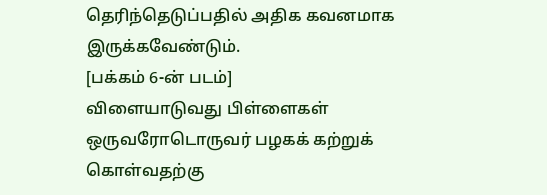தெரிந்தெடுப்பதில் அதிக கவனமாக இருக்கவேண்டும்.
[பக்கம் 6-ன் படம்]
விளையாடுவது பிள்ளைகள் ஒருவரோடொருவர் பழகக் கற்றுக் கொள்வதற்கு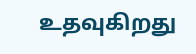உதவுகிறது